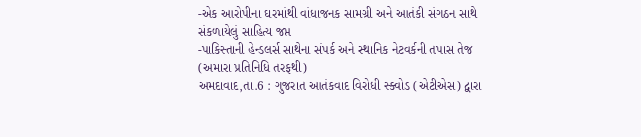-એક આરોપીના ઘરમાંથી વાંધાજનક સામગ્રી અને આતંકી સંગઠન સાથે સંકળાયેલું સાહિત્ય જપ્ત
-પાકિસ્તાની હેન્ડલર્સ સાથેના સંપર્ક અને સ્થાનિક નેટવર્કની તપાસ તેજ
(અમારા પ્રતિનિધિ તરફથી)
અમદાવાદ,તા.6 : ગુજરાત આતંકવાદ વિરોધી સ્ક્વોડ (એટીએસ) દ્વારા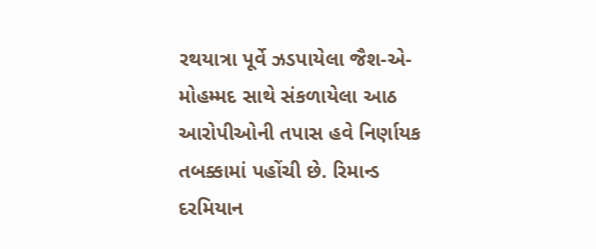રથયાત્રા પૂર્વે ઝડપાયેલા જૈશ-એ-મોહમ્મદ સાથે સંકળાયેલા આઠ આરોપીઓની તપાસ હવે નિર્ણાયક તબક્કામાં પહોંચી છે. રિમાન્ડ દરમિયાન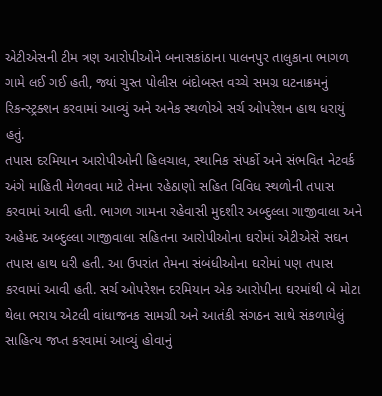એટીએસની ટીમ ત્રણ આરોપીઓને બનાસકાંઠાના પાલનપુર તાલુકાના ભાગળ ગામે લઈ ગઈ હતી, જ્યાં ચુસ્ત પોલીસ બંદોબસ્ત વચ્ચે સમગ્ર ઘટનાક્રમનું રિકન્સ્ટ્રક્શન કરવામાં આવ્યું અને અનેક સ્થળોએ સર્ચ ઓપરેશન હાથ ધરાયું હતું.
તપાસ દરમિયાન આરોપીઓની હિલચાલ, સ્થાનિક સંપર્કો અને સંભવિત નેટવર્ક અંગે માહિતી મેળવવા માટે તેમના રહેઠાણો સહિત વિવિધ સ્થળોની તપાસ કરવામાં આવી હતી. ભાગળ ગામના રહેવાસી મુદશીર અબ્દુલ્લા ગાજીવાલા અને અહેમદ અબ્દુલ્લા ગાજીવાલા સહિતના આરોપીઓના ઘરોમાં એટીએસે સઘન તપાસ હાથ ધરી હતી. આ ઉપરાંત તેમના સંબંધીઓના ઘરોમાં પણ તપાસ કરવામાં આવી હતી. સર્ચ ઓપરેશન દરમિયાન એક આરોપીના ઘરમાંથી બે મોટા થેલા ભરાય એટલી વાંધાજનક સામગ્રી અને આતંકી સંગઠન સાથે સંકળાયેલું સાહિત્ય જપ્ત કરવામાં આવ્યું હોવાનું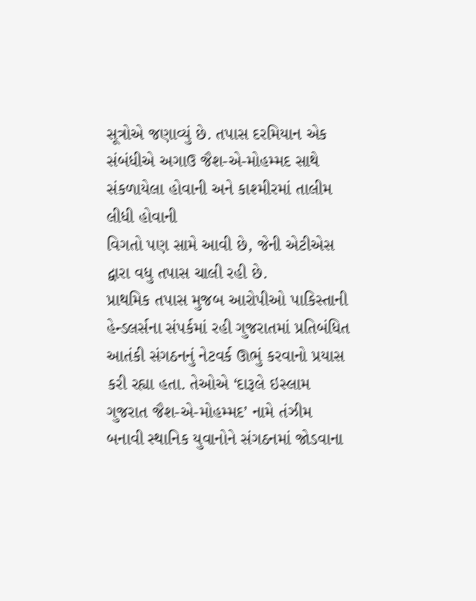સૂત્રોએ જણાવ્યું છે. તપાસ દરમિયાન એક સંબંધીએ અગાઉ જૈશ-એ-મોહમ્મદ સાથે સંકળાયેલા હોવાની અને કાશ્મીરમાં તાલીમ લીધી હોવાની
વિગતો પણ સામે આવી છે, જેની એટીએસ દ્વારા વધુ તપાસ ચાલી રહી છે.
પ્રાથમિક તપાસ મુજબ આરોપીઓ પાકિસ્તાની હેન્ડલર્સના સંપર્કમાં રહી ગુજરાતમાં પ્રતિબંધિત આતંકી સંગઠનનું નેટવર્ક ઊભું કરવાનો પ્રયાસ કરી રહ્યા હતા. તેઓએ ‘દારૂલે ઇસ્લામ ગુજરાત જૈશ-એ-મોહમ્મદ’ નામે તંઝીમ બનાવી સ્થાનિક યુવાનોને સંગઠનમાં જોડવાના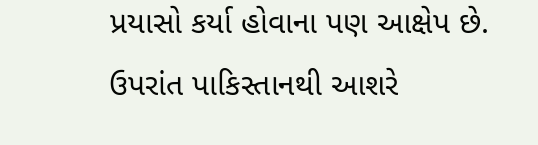પ્રયાસો કર્યા હોવાના પણ આક્ષેપ છે. ઉપરાંત પાકિસ્તાનથી આશરે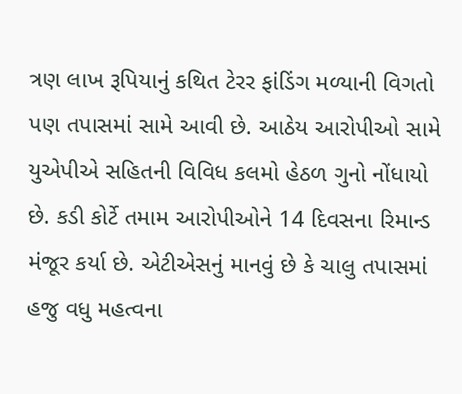ત્રણ લાખ રૂપિયાનું કથિત ટેરર ફાંડિંગ મળ્યાની વિગતો પણ તપાસમાં સામે આવી છે. આઠેય આરોપીઓ સામે યુએપીએ સહિતની વિવિધ કલમો હેઠળ ગુનો નોંધાયો છે. કડી કોર્ટે તમામ આરોપીઓને 14 દિવસના રિમાન્ડ મંજૂર કર્યા છે. એટીએસનું માનવું છે કે ચાલુ તપાસમાં હજુ વધુ મહત્વના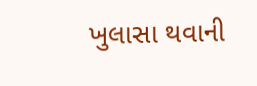ખુલાસા થવાની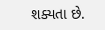શક્યતા છે.